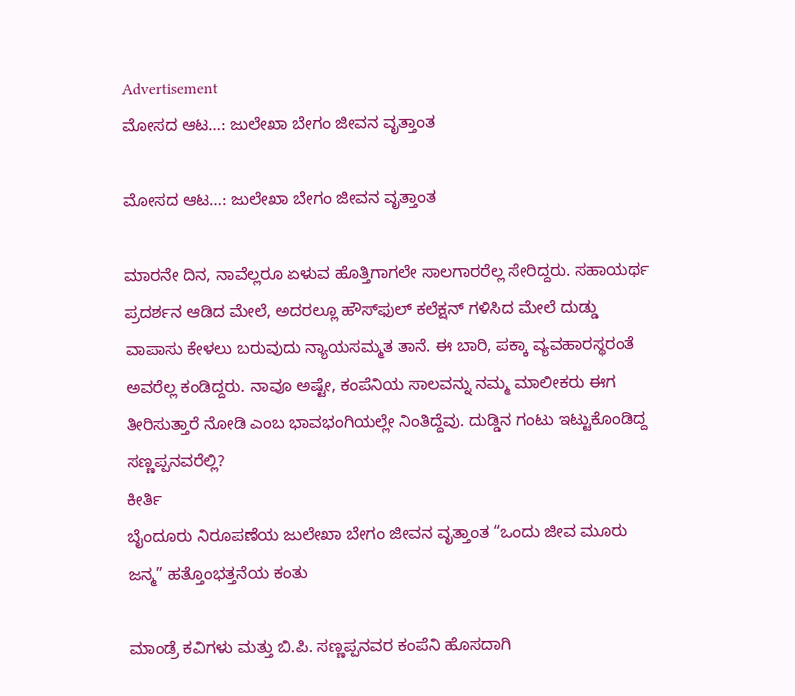Advertisement
ಮೋಸದ ಆಟ…: ಜುಲೇಖಾ ಬೇಗಂ ಜೀವನ ವೃತ್ತಾಂತ

ಮೋಸದ ಆಟ…: ಜುಲೇಖಾ ಬೇಗಂ ಜೀವನ ವೃತ್ತಾಂತ

ಮಾರನೇ ದಿನ, ನಾವೆಲ್ಲರೂ ಏಳುವ ಹೊತ್ತಿಗಾಗಲೇ ಸಾಲಗಾರರೆಲ್ಲ ಸೇರಿದ್ದರು. ಸಹಾಯರ್ಥ ಪ್ರದರ್ಶನ ಆಡಿದ ಮೇಲೆ, ಅದರಲ್ಲೂ ಹೌಸ್‌ಫುಲ್ ಕಲೆಕ್ಷನ್ ಗಳಿಸಿದ ಮೇಲೆ ದುಡ್ಡು ವಾಪಾಸು ಕೇಳಲು ಬರುವುದು ನ್ಯಾಯಸಮ್ಮತ ತಾನೆ. ಈ ಬಾರಿ, ಪಕ್ಕಾ ವ್ಯವಹಾರಸ್ಥರಂತೆ ಅವರೆಲ್ಲ ಕಂಡಿದ್ದರು. ನಾವೂ ಅಷ್ಟೇ, ಕಂಪೆನಿಯ ಸಾಲವನ್ನು ನಮ್ಮ ಮಾಲೀಕರು ಈಗ ತೀರಿಸುತ್ತಾರೆ ನೋಡಿ ಎಂಬ ಭಾವಭಂಗಿಯಲ್ಲೇ ನಿಂತಿದ್ದೆವು. ದುಡ್ಡಿನ ಗಂಟು ಇಟ್ಟುಕೊಂಡಿದ್ದ ಸಣ್ಣಪ್ಪನವರೆಲ್ಲಿ?
ಕೀರ್ತಿ
ಬೈಂದೂರು ನಿರೂಪಣೆಯ ಜುಲೇಖಾ ಬೇಗಂ ಜೀವನ ವೃತ್ತಾಂತ “ಒಂದು ಜೀವ ಮೂರು ಜನ್ಮ” ಹತ್ತೊಂಭತ್ತನೆಯ ಕಂತು

ಮಾಂಡ್ರೆ ಕವಿಗಳು ಮತ್ತು ಬಿ.ಪಿ. ಸಣ್ಣಪ್ಪನವರ ಕಂಪೆನಿ ಹೊಸದಾಗಿ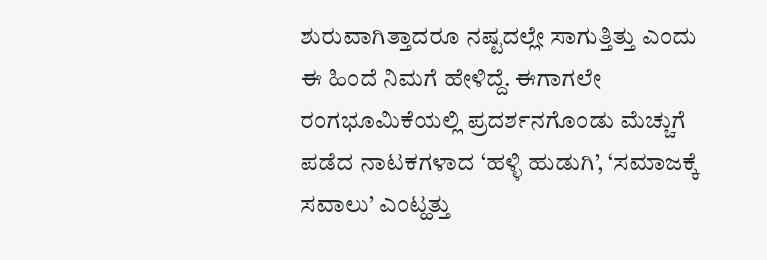ಶುರುವಾಗಿತ್ತಾದರೂ ನಷ್ಟದಲ್ಲೇ ಸಾಗುತ್ತಿತ್ತು ಎಂದು ಈ ಹಿಂದೆ ನಿಮಗೆ ಹೇಳಿದ್ದೆ. ಈಗಾಗಲೇ ರಂಗಭೂಮಿಕೆಯಲ್ಲಿ ಪ್ರದರ್ಶನಗೊಂಡು ಮೆಚ್ಚುಗೆ ಪಡೆದ ನಾಟಕಗಳಾದ ‘ಹಳ್ಳಿ ಹುಡುಗಿ’, ‘ಸಮಾಜಕ್ಕೆ ಸವಾಲು’ ಎಂಟ್ಹತ್ತು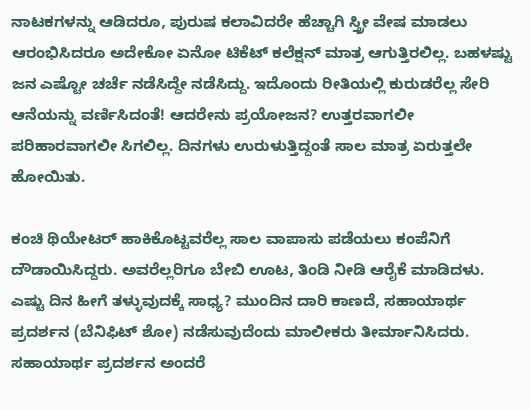ನಾಟಕಗಳನ್ನು ಆಡಿದರೂ, ಪುರುಷ ಕಲಾವಿದರೇ ಹೆಚ್ಚಾಗಿ ಸ್ತ್ರೀ ವೇಷ ಮಾಡಲು ಆರಂಭಿಸಿದರೂ ಅದೇಕೋ ಏನೋ ಟಿಕೆಟ್ ಕಲೆಕ್ಷನ್ ಮಾತ್ರ ಆಗುತ್ತಿರಲಿಲ್ಲ. ಬಹಳಷ್ಟು ಜನ ಎಷ್ಟೋ ಚರ್ಚೆ ನಡೆಸಿದ್ದೇ ನಡೆಸಿದ್ದು. ಇದೊಂದು ರೀತಿಯಲ್ಲಿ ಕುರುಡರೆಲ್ಲ ಸೇರಿ ಆನೆಯನ್ನು ವರ್ಣಿಸಿದಂತೆ! ಆದರೇನು ಪ್ರಯೋಜನ? ಉತ್ತರವಾಗಲೀ ಪರಿಹಾರವಾಗಲೀ ಸಿಗಲಿಲ್ಲ. ದಿನಗಳು ಉರುಳುತ್ತಿದ್ದಂತೆ ಸಾಲ ಮಾತ್ರ ಏರುತ್ತಲೇ ಹೋಯಿತು.

ಕಂಚಿ ಥಿಯೇಟರ್ ಹಾಕಿಕೊಟ್ಟವರೆಲ್ಲ ಸಾಲ ವಾಪಾಸು ಪಡೆಯಲು ಕಂಪೆನಿಗೆ ದೌಡಾಯಿಸಿದ್ದರು. ಅವರೆಲ್ಲರಿಗೂ ಬೇಬಿ ಊಟ, ತಿಂಡಿ ನೀಡಿ ಆರೈಕೆ ಮಾಡಿದಳು. ಎಷ್ಟು ದಿನ ಹೀಗೆ ತಳ್ಳುವುದಕ್ಕೆ ಸಾಧ್ಯ? ಮುಂದಿನ ದಾರಿ ಕಾಣದೆ, ಸಹಾಯಾರ್ಥ ಪ್ರದರ್ಶನ (ಬೆನಿಫಿಟ್ ಶೋ) ನಡೆಸುವುದೆಂದು ಮಾಲೀಕರು ತೀರ್ಮಾನಿಸಿದರು. ಸಹಾಯಾರ್ಥ ಪ್ರದರ್ಶನ ಅಂದರೆ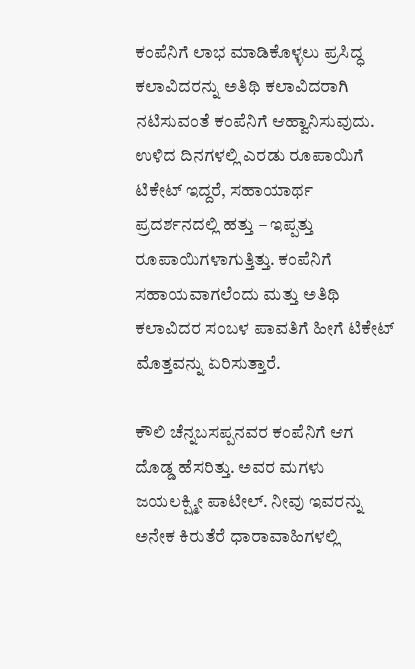ಕಂಪೆನಿಗೆ ಲಾಭ ಮಾಡಿಕೊಳ್ಳಲು ಪ್ರಸಿದ್ಧ ಕಲಾವಿದರನ್ನು ಅತಿಥಿ ಕಲಾವಿದರಾಗಿ ನಟಿಸುವಂತೆ ಕಂಪೆನಿಗೆ ಆಹ್ವಾನಿಸುವುದು. ಉಳಿದ ದಿನಗಳಲ್ಲಿ ಎರಡು ರೂಪಾಯಿಗೆ ಟಿಕೇಟ್ ಇದ್ದರೆ, ಸಹಾಯಾರ್ಥ ಪ್ರದರ್ಶನದಲ್ಲಿ ಹತ್ತು – ಇಪ್ಪತ್ತು ರೂಪಾಯಿಗಳಾಗುತ್ತಿತ್ತು. ಕಂಪೆನಿಗೆ ಸಹಾಯವಾಗಲೆಂದು ಮತ್ತು ಅತಿಥಿ ಕಲಾವಿದರ ಸಂಬಳ ಪಾವತಿಗೆ ಹೀಗೆ ಟಿಕೇಟ್ ಮೊತ್ತವನ್ನು ಏರಿಸುತ್ತಾರೆ.

ಕೌಲಿ ಚೆನ್ನಬಸಪ್ಪನವರ ಕಂಪೆನಿಗೆ ಆಗ ದೊಡ್ಡ ಹೆಸರಿತ್ತು. ಅವರ ಮಗಳು ಜಯಲಕ್ಷ್ಮೀ ಪಾಟೀಲ್. ನೀವು ಇವರನ್ನು ಅನೇಕ ಕಿರುತೆರೆ ಧಾರಾವಾಹಿಗಳಲ್ಲಿ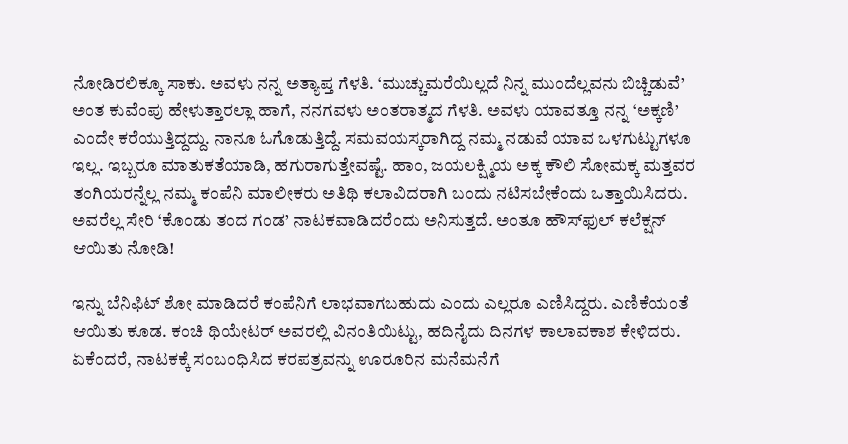ನೋಡಿರಲಿಕ್ಕೂ ಸಾಕು. ಅವಳು ನನ್ನ ಅತ್ಯಾಪ್ತ ಗೆಳತಿ. ‘ಮುಚ್ಚುಮರೆಯಿಲ್ಲದೆ ನಿನ್ನ ಮುಂದೆಲ್ಲವನು ಬಿಚ್ಚಿಡುವೆ’ ಅಂತ ಕುವೆಂಪು ಹೇಳುತ್ತಾರಲ್ಲಾ ಹಾಗೆ, ನನಗವಳು ಅಂತರಾತ್ಮದ ಗೆಳತಿ. ಅವಳು ಯಾವತ್ತೂ ನನ್ನ ‘ಅಕ್ಕಣಿ’ ಎಂದೇ ಕರೆಯುತ್ತಿದ್ದದ್ದು. ನಾನೂ ಓಗೊಡುತ್ತಿದ್ದೆ. ಸಮವಯಸ್ಕರಾಗಿದ್ದ ನಮ್ಮ ನಡುವೆ ಯಾವ ಒಳಗುಟ್ಟುಗಳೂ ಇಲ್ಲ. ಇಬ್ಬರೂ ಮಾತುಕತೆಯಾಡಿ, ಹಗುರಾಗುತ್ತೇವಷ್ಟೆ. ಹಾಂ, ಜಯಲಕ್ಷ್ಮಿಯ ಅಕ್ಕ ಕೌಲಿ ಸೋಮಕ್ಕ ಮತ್ತವರ ತಂಗಿಯರನ್ನೆಲ್ಲ ನಮ್ಮ ಕಂಪೆನಿ ಮಾಲೀಕರು ಅತಿಥಿ ಕಲಾವಿದರಾಗಿ ಬಂದು ನಟಿಸಬೇಕೆಂದು ಒತ್ತಾಯಿಸಿದರು. ಅವರೆಲ್ಲ ಸೇರಿ ‘ಕೊಂಡು ತಂದ ಗಂಡ’ ನಾಟಕವಾಡಿದರೆಂದು ಅನಿಸುತ್ತದೆ. ಅಂತೂ ಹೌಸ್‌ಫುಲ್ ಕಲೆಕ್ಷನ್ ಆಯಿತು ನೋಡಿ!

ಇನ್ನು ಬೆನಿಫಿಟ್ ಶೋ ಮಾಡಿದರೆ ಕಂಪೆನಿಗೆ ಲಾಭವಾಗಬಹುದು ಎಂದು ಎಲ್ಲರೂ ಎಣಿಸಿದ್ದರು. ಎಣಿಕೆಯಂತೆ ಆಯಿತು ಕೂಡ. ಕಂಚಿ ಥಿಯೇಟರ್ ಅವರಲ್ಲಿ ವಿನಂತಿಯಿಟ್ಟು, ಹದಿನೈದು ದಿನಗಳ ಕಾಲಾವಕಾಶ ಕೇಳಿದರು. ಏಕೆಂದರೆ, ನಾಟಕಕ್ಕೆ ಸಂಬಂಧಿಸಿದ ಕರಪತ್ರವನ್ನು ಊರೂರಿನ ಮನೆಮನೆಗೆ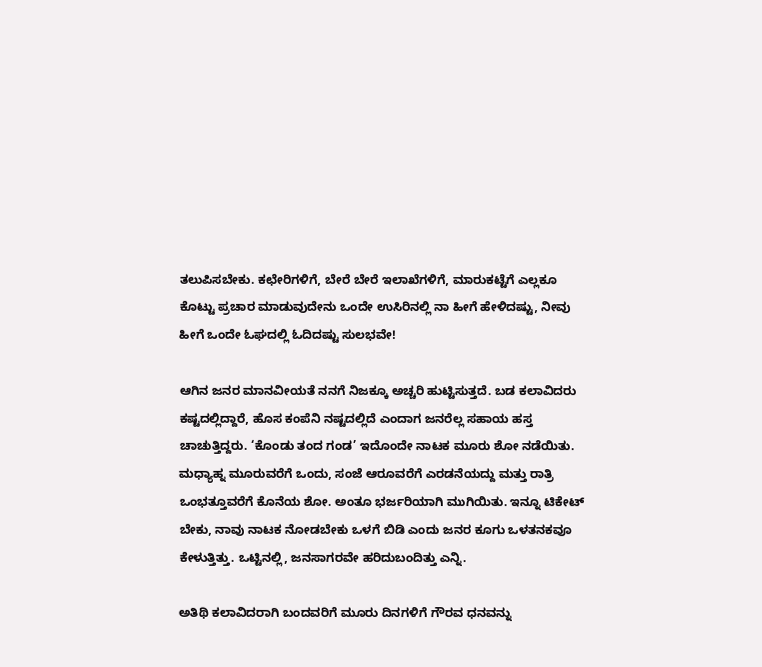ತಲುಪಿಸಬೇಕು. ಕಛೇರಿಗಳಿಗೆ, ಬೇರೆ ಬೇರೆ ಇಲಾಖೆಗಳಿಗೆ, ಮಾರುಕಟ್ಟೆಗೆ ಎಲ್ಲಕೂ ಕೊಟ್ಟು ಪ್ರಚಾರ ಮಾಡುವುದೇನು ಒಂದೇ ಉಸಿರಿನಲ್ಲಿ ನಾ ಹೀಗೆ ಹೇಳಿದಷ್ಟು, ನೀವು ಹೀಗೆ ಒಂದೇ ಓಘದಲ್ಲಿ ಓದಿದಷ್ಟು ಸುಲಭವೇ!

ಆಗಿನ ಜನರ ಮಾನವೀಯತೆ ನನಗೆ ನಿಜಕ್ಕೂ ಅಚ್ಚರಿ ಹುಟ್ಟಿಸುತ್ತದೆ. ಬಡ ಕಲಾವಿದರು ಕಷ್ಟದಲ್ಲಿದ್ದಾರೆ, ಹೊಸ ಕಂಪೆನಿ ನಷ್ಟದಲ್ಲಿದೆ ಎಂದಾಗ ಜನರೆಲ್ಲ ಸಹಾಯ ಹಸ್ತ ಚಾಚುತ್ತಿದ್ದರು. ‘ಕೊಂಡು ತಂದ ಗಂಡ’ ಇದೊಂದೇ ನಾಟಕ ಮೂರು ಶೋ ನಡೆಯಿತು. ಮಧ್ಯಾಹ್ನ ಮೂರುವರೆಗೆ ಒಂದು, ಸಂಜೆ ಆರೂವರೆಗೆ ಎರಡನೆಯದ್ದು ಮತ್ತು ರಾತ್ರಿ ಒಂಭತ್ತೂವರೆಗೆ ಕೊನೆಯ ಶೋ. ಅಂತೂ ಭರ್ಜರಿಯಾಗಿ ಮುಗಿಯಿತು. ಇನ್ನೂ ಟಿಕೇಟ್ ಬೇಕು, ನಾವು ನಾಟಕ ನೋಡಬೇಕು ಒಳಗೆ ಬಿಡಿ ಎಂದು ಜನರ ಕೂಗು ಒಳತನಕವೂ ಕೇಳುತ್ತಿತ್ತು. ಒಟ್ಟಿನಲ್ಲಿ, ಜನಸಾಗರವೇ ಹರಿದುಬಂದಿತ್ತು ಎನ್ನಿ.

ಅತಿಥಿ ಕಲಾವಿದರಾಗಿ ಬಂದವರಿಗೆ ಮೂರು ದಿನಗಳಿಗೆ ಗೌರವ ಧನವನ್ನು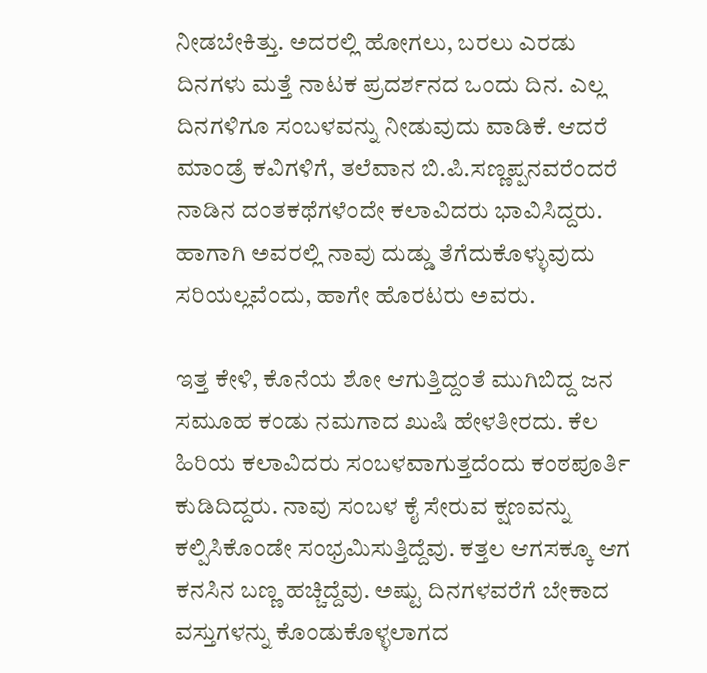ನೀಡಬೇಕಿತ್ತು. ಅದರಲ್ಲಿ ಹೋಗಲು, ಬರಲು ಎರಡು ದಿನಗಳು ಮತ್ತೆ ನಾಟಕ ಪ್ರದರ್ಶನದ ಒಂದು ದಿನ. ಎಲ್ಲ ದಿನಗಳಿಗೂ ಸಂಬಳವನ್ನು ನೀಡುವುದು ವಾಡಿಕೆ. ಆದರೆ ಮಾಂಡ್ರೆ ಕವಿಗಳಿಗೆ, ತಲೆವಾನ ಬಿ.ಪಿ.ಸಣ್ಣಪ್ಪನವರೆಂದರೆ ನಾಡಿನ ದಂತಕಥೆಗಳೆಂದೇ ಕಲಾವಿದರು ಭಾವಿಸಿದ್ದರು. ಹಾಗಾಗಿ ಅವರಲ್ಲಿ ನಾವು ದುಡ್ಡು ತೆಗೆದುಕೊಳ್ಳುವುದು ಸರಿಯಲ್ಲವೆಂದು, ಹಾಗೇ ಹೊರಟರು ಅವರು.

ಇತ್ತ ಕೇಳಿ, ಕೊನೆಯ ಶೋ ಆಗುತ್ತಿದ್ದಂತೆ ಮುಗಿಬಿದ್ದ ಜನ ಸಮೂಹ ಕಂಡು ನಮಗಾದ ಖುಷಿ ಹೇಳತೀರದು. ಕೆಲ ಹಿರಿಯ ಕಲಾವಿದರು ಸಂಬಳವಾಗುತ್ತದೆಂದು ಕಂಠಪೂರ್ತಿ ಕುಡಿದಿದ್ದರು. ನಾವು ಸಂಬಳ ಕೈ ಸೇರುವ ಕ್ಷಣವನ್ನು ಕಲ್ಪಿಸಿಕೊಂಡೇ ಸಂಭ್ರಮಿಸುತ್ತಿದ್ದೆವು. ಕತ್ತಲ ಆಗಸಕ್ಕೂ ಆಗ ಕನಸಿನ ಬಣ್ಣ ಹಚ್ಚಿದ್ದೆವು. ಅಷ್ಟು ದಿನಗಳವರೆಗೆ ಬೇಕಾದ ವಸ್ತುಗಳನ್ನು ಕೊಂಡುಕೊಳ್ಳಲಾಗದ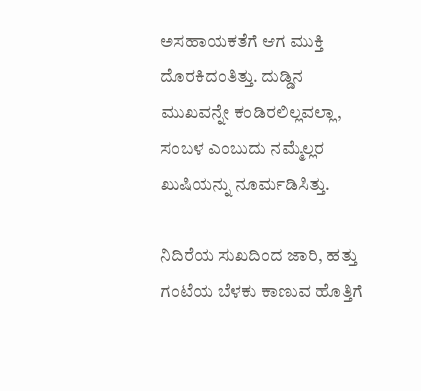ಅಸಹಾಯಕತೆಗೆ ಆಗ ಮುಕ್ತಿ ದೊರಕಿದಂತಿತ್ತು. ದುಡ್ಡಿನ ಮುಖವನ್ನೇ ಕಂಡಿರಲಿಲ್ಲವಲ್ಲಾ, ಸಂಬಳ ಎಂಬುದು ನಮ್ಮೆಲ್ಲರ ಖುಷಿಯನ್ನು ನೂರ್ಮಡಿಸಿತ್ತು.

ನಿದಿರೆಯ ಸುಖದಿಂದ ಜಾರಿ, ಹತ್ತು ಗಂಟೆಯ ಬೆಳಕು ಕಾಣುವ ಹೊತ್ತಿಗೆ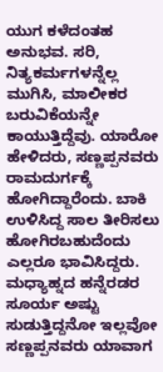ಯುಗ ಕಳೆದಂತಹ ಅನುಭವ. ಸರಿ, ನಿತ್ಯಕರ್ಮಗಳನ್ನೆಲ್ಲ ಮುಗಿಸಿ, ಮಾಲೀಕರ ಬರುವಿಕೆಯನ್ನೇ ಕಾಯುತ್ತಿದ್ದೆವು. ಯಾರೋ ಹೇಳಿದರು, ಸಣ್ಣಪ್ಪನವರು ರಾಮದುರ್ಗಕ್ಕೆ ಹೋಗಿದ್ದಾರೆಂದು. ಬಾಕಿ ಉಳಿಸಿದ್ದ ಸಾಲ ತೀರಿಸಲು ಹೋಗಿರಬಹುದೆಂದು ಎಲ್ಲರೂ ಭಾವಿಸಿದ್ದರು. ಮಧ್ಯಾಹ್ನದ ಹನ್ನೆರಡರ ಸೂರ್ಯ ಅಷ್ಟು ಸುಡುತ್ತಿದ್ದನೋ ಇಲ್ಲವೋ ಸಣ್ಣಪ್ಪನವರು ಯಾವಾಗ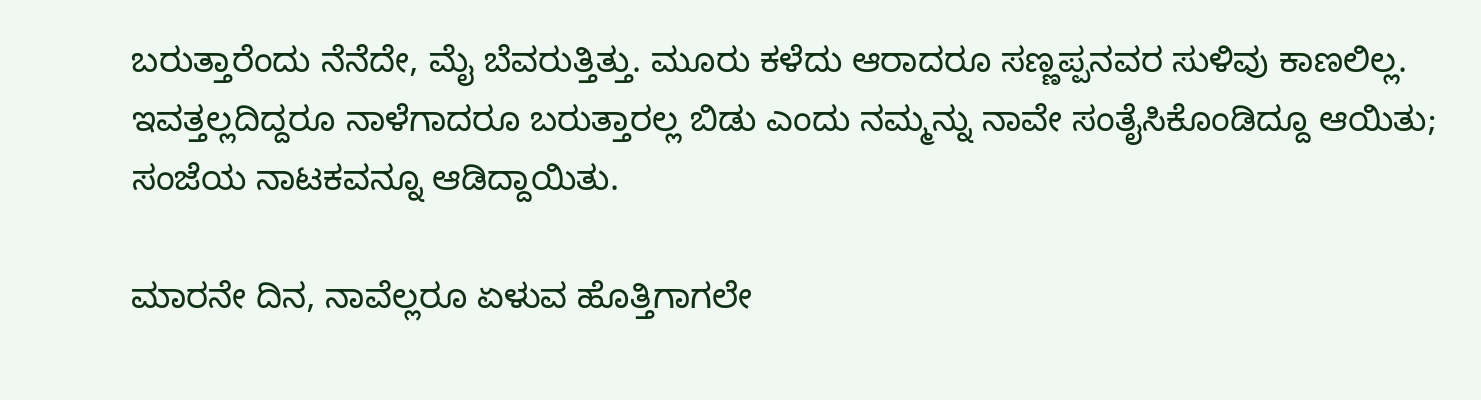ಬರುತ್ತಾರೆಂದು ನೆನೆದೇ, ಮೈ ಬೆವರುತ್ತಿತ್ತು. ಮೂರು ಕಳೆದು ಆರಾದರೂ ಸಣ್ಣಪ್ಪನವರ ಸುಳಿವು ಕಾಣಲಿಲ್ಲ. ಇವತ್ತಲ್ಲದಿದ್ದರೂ ನಾಳೆಗಾದರೂ ಬರುತ್ತಾರಲ್ಲ ಬಿಡು ಎಂದು ನಮ್ಮನ್ನು ನಾವೇ ಸಂತೈಸಿಕೊಂಡಿದ್ದೂ ಆಯಿತು; ಸಂಜೆಯ ನಾಟಕವನ್ನೂ ಆಡಿದ್ದಾಯಿತು.

ಮಾರನೇ ದಿನ, ನಾವೆಲ್ಲರೂ ಏಳುವ ಹೊತ್ತಿಗಾಗಲೇ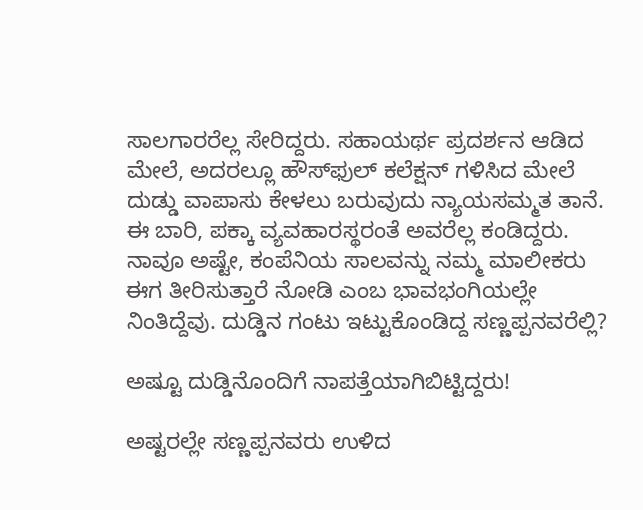ಸಾಲಗಾರರೆಲ್ಲ ಸೇರಿದ್ದರು. ಸಹಾಯರ್ಥ ಪ್ರದರ್ಶನ ಆಡಿದ ಮೇಲೆ, ಅದರಲ್ಲೂ ಹೌಸ್‌ಫುಲ್ ಕಲೆಕ್ಷನ್ ಗಳಿಸಿದ ಮೇಲೆ ದುಡ್ಡು ವಾಪಾಸು ಕೇಳಲು ಬರುವುದು ನ್ಯಾಯಸಮ್ಮತ ತಾನೆ. ಈ ಬಾರಿ, ಪಕ್ಕಾ ವ್ಯವಹಾರಸ್ಥರಂತೆ ಅವರೆಲ್ಲ ಕಂಡಿದ್ದರು. ನಾವೂ ಅಷ್ಟೇ, ಕಂಪೆನಿಯ ಸಾಲವನ್ನು ನಮ್ಮ ಮಾಲೀಕರು ಈಗ ತೀರಿಸುತ್ತಾರೆ ನೋಡಿ ಎಂಬ ಭಾವಭಂಗಿಯಲ್ಲೇ ನಿಂತಿದ್ದೆವು. ದುಡ್ಡಿನ ಗಂಟು ಇಟ್ಟುಕೊಂಡಿದ್ದ ಸಣ್ಣಪ್ಪನವರೆಲ್ಲಿ?

ಅಷ್ಟೂ ದುಡ್ಡಿನೊಂದಿಗೆ ನಾಪತ್ತೆಯಾಗಿಬಿಟ್ಟಿದ್ದರು!

ಅಷ್ಟರಲ್ಲೇ ಸಣ್ಣಪ್ಪನವರು ಉಳಿದ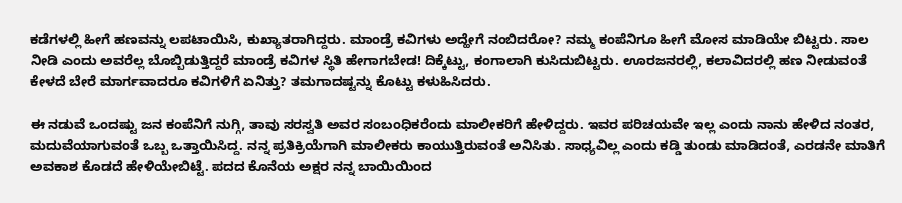ಕಡೆಗಳಲ್ಲಿ ಹೀಗೆ ಹಣವನ್ನು ಲಪಟಾಯಿಸಿ, ಕುಖ್ಯಾತರಾಗಿದ್ದರು. ಮಾಂಡ್ರೆ ಕವಿಗಳು ಅದ್ಹೇಗೆ ನಂಬಿದರೋ? ನಮ್ಮ ಕಂಪೆನಿಗೂ ಹೀಗೆ ಮೋಸ ಮಾಡಿಯೇ ಬಿಟ್ಟರು. ಸಾಲ ನೀಡಿ ಎಂದು ಅವರೆಲ್ಲ ಬೊಬ್ಬಿಡುತ್ತಿದ್ದರೆ ಮಾಂಡ್ರೆ ಕವಿಗಳ ಸ್ಥಿತಿ ಹೇಗಾಗಬೇಡ! ದಿಕ್ಕೆಟ್ಟು, ಕಂಗಾಲಾಗಿ ಕುಸಿದುಬಿಟ್ಟರು. ಊರಜನರಲ್ಲಿ, ಕಲಾವಿದರಲ್ಲಿ ಹಣ ನೀಡುವಂತೆ ಕೇಳದೆ ಬೇರೆ ಮಾರ್ಗವಾದರೂ ಕವಿಗಳಿಗೆ ಏನಿತ್ತು? ತಮಗಾದಷ್ಟನ್ನು ಕೊಟ್ಟು ಕಳುಹಿಸಿದರು.

ಈ ನಡುವೆ ಒಂದಷ್ಟು ಜನ ಕಂಪೆನಿಗೆ ನುಗ್ಗಿ, ತಾವು ಸರಸ್ವತಿ ಅವರ ಸಂಬಂಧಿಕರೆಂದು ಮಾಲೀಕರಿಗೆ ಹೇಳಿದ್ದರು. ಇವರ ಪರಿಚಯವೇ ಇಲ್ಲ ಎಂದು ನಾನು ಹೇಳಿದ ನಂತರ, ಮದುವೆಯಾಗುವಂತೆ ಒಬ್ಬ ಒತ್ತಾಯಿಸಿದ್ದ. ನನ್ನ ಪ್ರತಿಕ್ರಿಯೆಗಾಗಿ ಮಾಲೀಕರು ಕಾಯುತ್ತಿರುವಂತೆ ಅನಿಸಿತು. ಸಾಧ್ಯವಿಲ್ಲ ಎಂದು ಕಡ್ಡಿ ತುಂಡು ಮಾಡಿದಂತೆ, ಎರಡನೇ ಮಾತಿಗೆ ಅವಕಾಶ ಕೊಡದೆ ಹೇಳಿಯೇಬಿಟ್ಟೆ. ಪದದ ಕೊನೆಯ ಅಕ್ಷರ ನನ್ನ ಬಾಯಿಯಿಂದ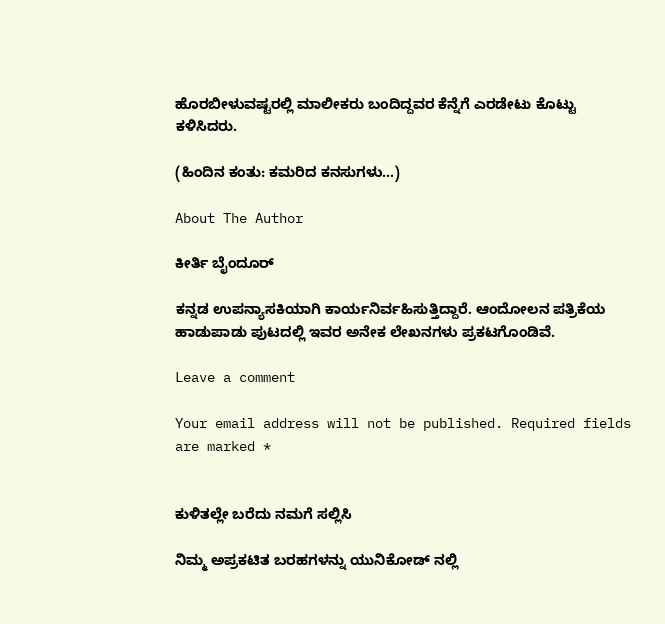ಹೊರಬೀಳುವಷ್ಟರಲ್ಲಿ ಮಾಲೀಕರು ಬಂದಿದ್ದವರ ಕೆನ್ನೆಗೆ ಎರಡೇಟು ಕೊಟ್ಟು ಕಳಿಸಿದರು.

(ಹಿಂದಿನ ಕಂತು: ಕಮರಿದ ಕನಸುಗಳು…)

About The Author

ಕೀರ್ತಿ ಬೈಂದೂರ್

ಕನ್ನಡ ಉಪನ್ಯಾಸಕಿಯಾಗಿ ಕಾರ್ಯನಿರ್ವಹಿಸುತ್ತಿದ್ದಾರೆ. ಆಂದೋಲನ ಪತ್ರಿಕೆಯ ಹಾಡುಪಾಡು ಪುಟದಲ್ಲಿ ಇವರ ಅನೇಕ ಲೇಖನಗಳು ಪ್ರಕಟಗೊಂಡಿವೆ.

Leave a comment

Your email address will not be published. Required fields are marked *


ಕುಳಿತಲ್ಲೇ ಬರೆದು ನಮಗೆ ಸಲ್ಲಿಸಿ

ನಿಮ್ಮ ಅಪ್ರಕಟಿತ ಬರಹಗಳನ್ನು ಯುನಿಕೋಡ್ ನಲ್ಲಿ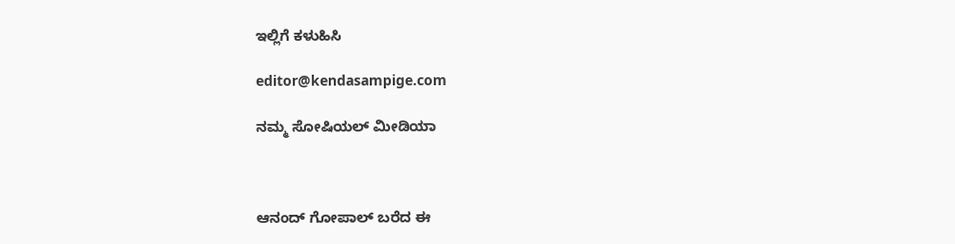ಇಲ್ಲಿಗೆ ಕಳುಹಿಸಿ

editor@kendasampige.com

ನಮ್ಮ ಸೋಷಿಯಲ್‌ ಮೀಡಿಯಾ



ಆನಂದ್‌ ಗೋಪಾಲ್‌ ಬರೆದ ಈ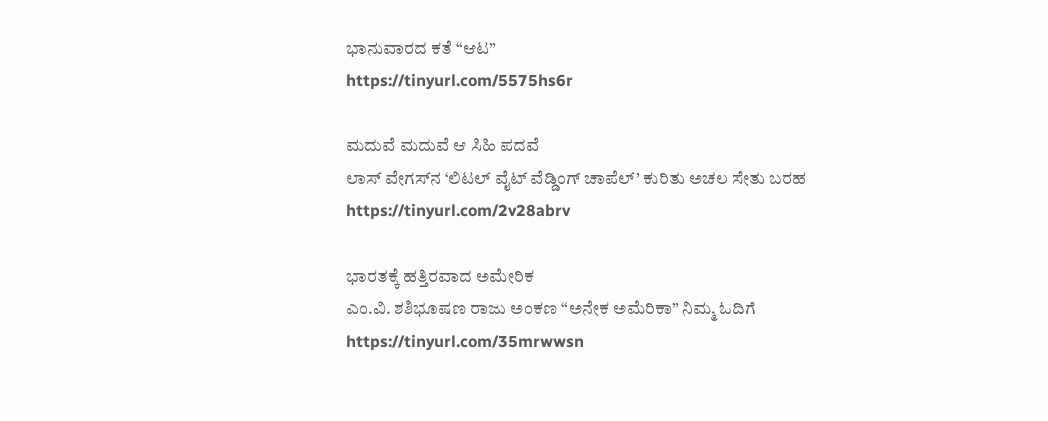ಭಾನುವಾರದ ಕತೆ “ಆಟ”
https://tinyurl.com/5575hs6r

ಮದುವೆ ಮದುವೆ ಆ ಸಿಹಿ ಪದವೆ
ಲಾಸ್‌ ವೇಗಸ್‌ನ ‘ಲಿಟಲ್ ವೈಟ್ ವೆಡ್ಡಿಂಗ್ ಚಾಪೆಲ್’ ಕುರಿತು ಅಚಲ ಸೇತು ಬರಹ
https://tinyurl.com/2v28abrv

ಭಾರತಕ್ಕೆ ಹತ್ತಿರವಾದ ಅಮೇರಿಕ
ಎಂ.ವಿ. ಶಶಿಭೂಷಣ ರಾಜು ಅಂಕಣ “ಅನೇಕ ಅಮೆರಿಕಾ” ನಿಮ್ಮ ಓದಿಗೆ
https://tinyurl.com/35mrwwsn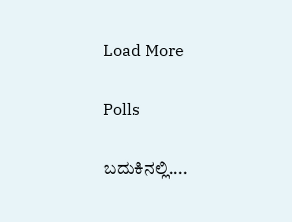Load More

Polls

ಬದುಕಿನಲ್ಲಿ....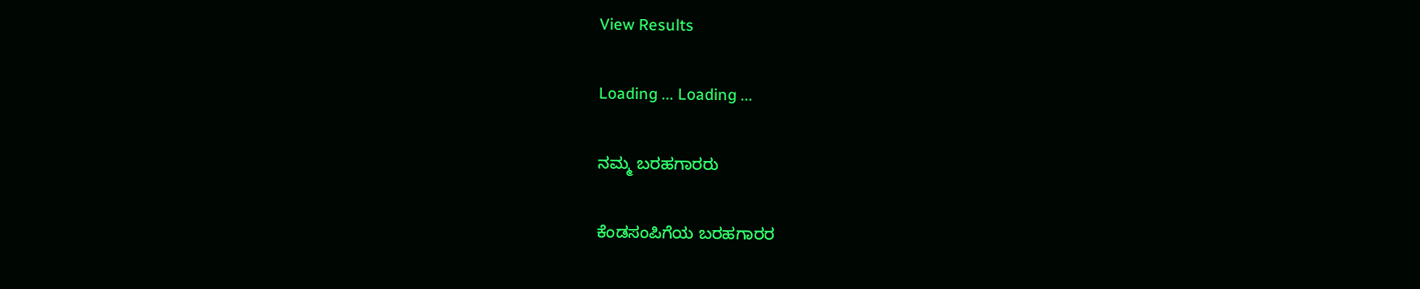View Results

Loading ... Loading ...

ನಮ್ಮ ಬರಹಗಾರರು

ಕೆಂಡಸಂಪಿಗೆಯ ಬರಹಗಾರರ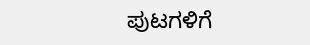ಪುಟಗಳಿಗೆ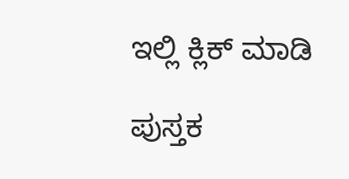ಇಲ್ಲಿ ಕ್ಲಿಕ್ ಮಾಡಿ

ಪುಸ್ತಕ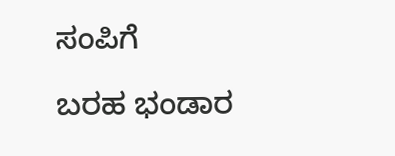ಸಂಪಿಗೆ

ಬರಹ ಭಂಡಾರ